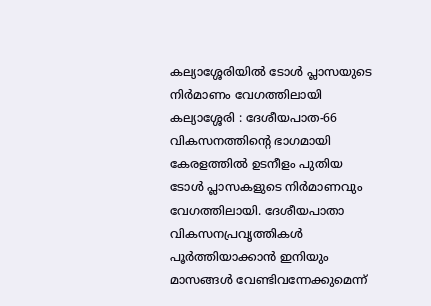കല്യാശ്ശേരിയിൽ ടോൾ പ്ലാസയുടെ നിർമാണം വേഗത്തിലായി
കല്യാശ്ശേരി : ദേശീയപാത-66 വികസനത്തിന്റെ ഭാഗമായി കേരളത്തിൽ ഉടനീളം പുതിയ ടോൾ പ്ലാസകളുടെ നിർമാണവും വേഗത്തിലായി. ദേശീയപാതാ വികസനപ്രവൃത്തികൾ പൂർത്തിയാക്കാൻ ഇനിയും മാസങ്ങൾ വേണ്ടിവന്നേക്കുമെന്ന്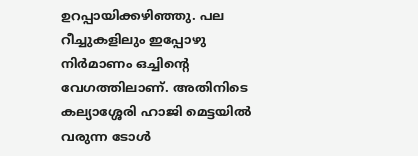ഉറപ്പായിക്കഴിഞ്ഞു. പല റീച്ചുകളിലും ഇപ്പോഴു നിർമാണം ഒച്ചിന്റെ വേഗത്തിലാണ്. അതിനിടെ കല്യാശ്ശേരി ഹാജി മെട്ടയിൽ വരുന്ന ടോൾ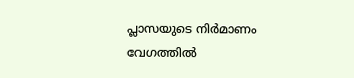പ്ലാസയുടെ നിർമാണം വേഗത്തിൽ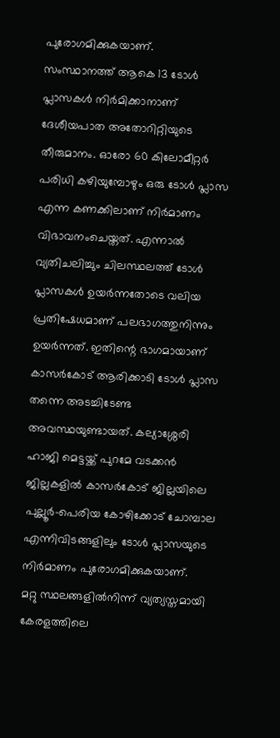പുരോഗമിക്കുകയാണ്.
സംസ്ഥാനത്ത് ആകെ 13 ടോൾ പ്ലാസകൾ നിർമിക്കാനാണ് ദേശീയപാത അതോറിറ്റിയുടെ തീരുമാനം. ഓരോ 60 കിലോമീറ്റർ പരിധി കഴിയുമ്പോഴും ഒരു ടോൾ പ്ലാസ എന്ന കണക്കിലാണ് നിർമാണം വിഭാവനംചെയ്തത്. എന്നാൽ വ്യതിചലിച്ചും ചിലസ്ഥലത്ത് ടോൾ പ്ലാസകൾ ഉയർന്നതോടെ വലിയ പ്രതിഷേധമാണ് പലഭാഗത്തുനിന്നും ഉയർന്നത്. ഇതിന്റെ ഭാഗമായാണ് കാസർകോട് ആരിക്കാടി ടോൾ പ്ലാസ തന്നെ അടച്ചിടേണ്ട അവസ്ഥയുണ്ടായത്. കല്യാശ്ശേരി ഹാജി മെട്ടയ്ക്ക് പുറമേ വടക്കൻ ജില്ലകളിൽ കാസർകോട് ജില്ലയിലെ പുല്ലൂർ-പെരിയ കോഴിക്കോട് ചോമ്പാല എന്നിവിടങ്ങളിലും ടോൾ പ്ലാസയുടെ നിർമാണം പുരോഗമിക്കുകയാണ്.
മറ്റു സ്ഥലങ്ങളിൽനിന്ന് വ്യത്യസ്തമായി കേരളത്തിലെ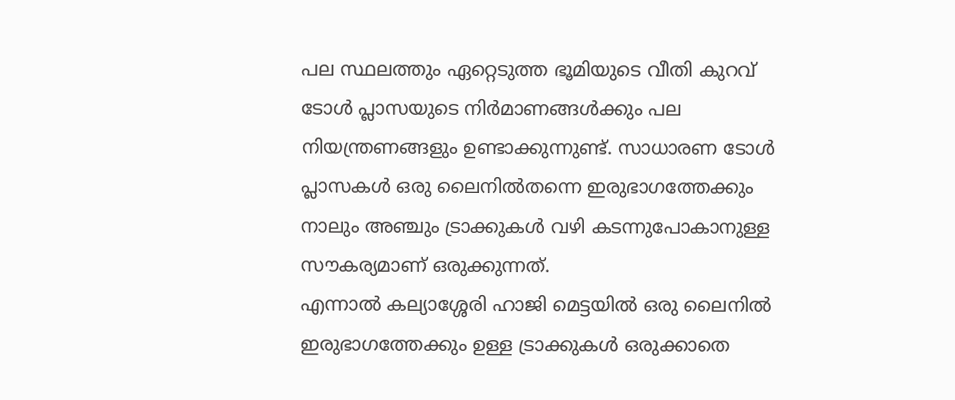പല സ്ഥലത്തും ഏറ്റെടുത്ത ഭൂമിയുടെ വീതി കുറവ് ടോൾ പ്ലാസയുടെ നിർമാണങ്ങൾക്കും പല നിയന്ത്രണങ്ങളും ഉണ്ടാക്കുന്നുണ്ട്. സാധാരണ ടോൾ പ്ലാസകൾ ഒരു ലൈനിൽതന്നെ ഇരുഭാഗത്തേക്കും നാലും അഞ്ചും ട്രാക്കുകൾ വഴി കടന്നുപോകാനുള്ള സൗകര്യമാണ് ഒരുക്കുന്നത്.
എന്നാൽ കല്യാശ്ശേരി ഹാജി മെട്ടയിൽ ഒരു ലൈനിൽ ഇരുഭാഗത്തേക്കും ഉള്ള ട്രാക്കുകൾ ഒരുക്കാതെ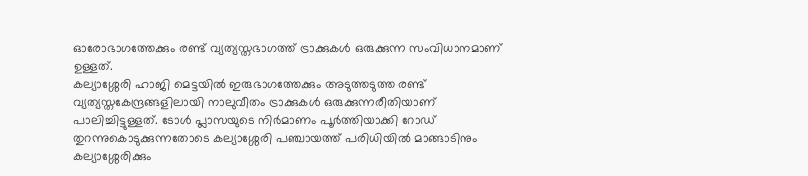ഓരോഭാഗത്തേക്കും രണ്ട് വ്യത്യസ്തഭാഗത്ത് ട്രാക്കുകൾ ഒരുക്കുന്ന സംവിധാനമാണ് ഉള്ളത്.
കല്യാശ്ശേരി ഹാജി മെട്ടയിൽ ഇരുഭാഗത്തേക്കും അടുത്തടുത്ത രണ്ട് വ്യത്യസ്തകേന്ദ്രങ്ങളിലായി നാലുവീതം ട്രാക്കുകൾ ഒരുക്കുന്നരീതിയാണ് പാലിച്ചിട്ടുള്ളത്. ടോൾ പ്ലാസയുടെ നിർമാണം പൂർത്തിയാക്കി റോഡ് തുറന്നുകൊടുക്കുന്നതോടെ കല്യാശ്ശേരി പഞ്ചായത്ത് പരിധിയിൽ മാങ്ങാടിനും കല്യാശ്ശേരിക്കും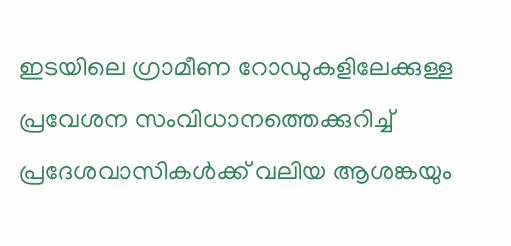ഇടയിലെ ഗ്രാമീണ റോഡുകളിലേക്കുള്ള പ്രവേശന സംവിധാനത്തെക്കുറിച്ച് പ്രദേശവാസികൾക്ക് വലിയ ആശങ്കയും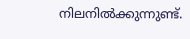നിലനിൽക്കുന്നുണ്ട്.